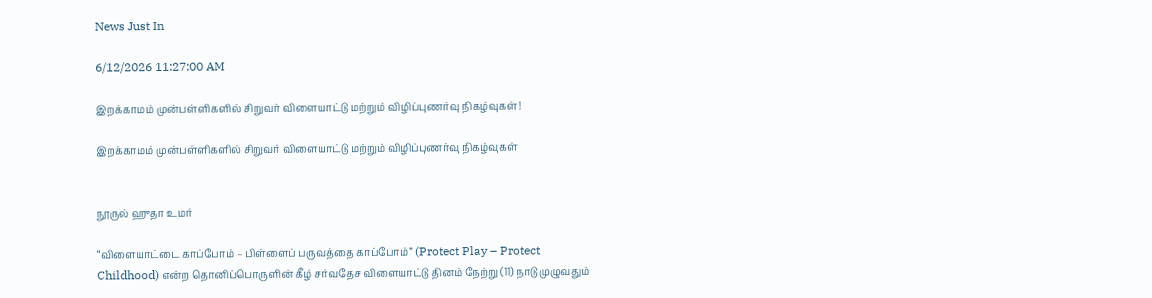News Just In

6/12/2026 11:27:00 AM

இறக்காமம் முன்பள்ளிகளில் சிறுவர் விளையாட்டு மற்றும் விழிப்புணர்வு நிகழ்வுகள்!

இறக்காமம் முன்பள்ளிகளில் சிறுவர் விளையாட்டு மற்றும் விழிப்புணர்வு நிகழ்வுகள்


நூருல் ஹுதா உமர்

“விளையாட்டை காப்போம் – பிள்ளைப் பருவத்தை காப்போம்” (Protect Play – Protect Childhood) என்ற தொனிப்பொருளின் கீழ் சர்வதேச விளையாட்டு தினம் நேற்று (11) நாடு முழுவதும்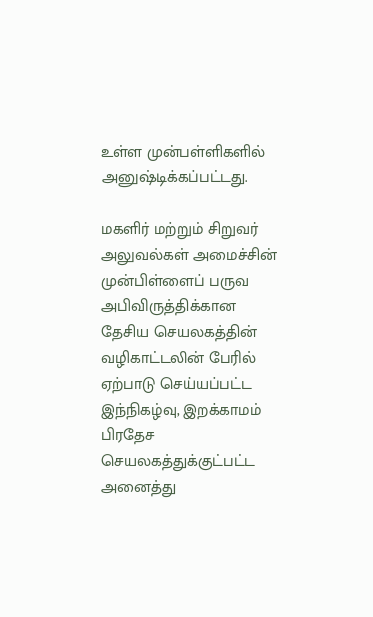உள்ள முன்பள்ளிகளில் அனுஷ்டிக்கப்பட்டது.

மகளிர் மற்றும் சிறுவர் அலுவல்கள் அமைச்சின் முன்பிள்ளைப் பருவ அபிவிருத்திக்கான தேசிய செயலகத்தின் வழிகாட்டலின் பேரில் ஏற்பாடு செய்யப்பட்ட இந்நிகழ்வு, இறக்காமம் பிரதேச செயலகத்துக்குட்பட்ட அனைத்து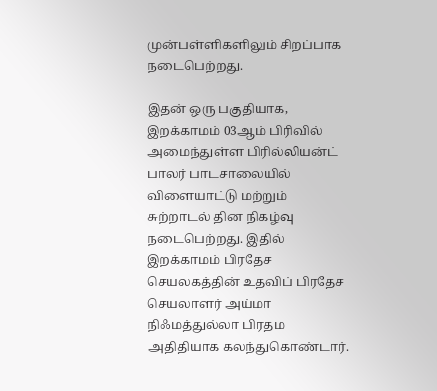முன்பள்ளிகளிலும் சிறப்பாக நடைபெற்றது.

இதன் ஒரு பகுதியாக, இறக்காமம் 03ஆம் பிரிவில் அமைந்துள்ள பிரில்லியன்ட் பாலர் பாடசாலையில் விளையாட்டு மற்றும் சுற்றாடல் தின நிகழ்வு நடைபெற்றது. இதில் இறக்காமம் பிரதேச செயலகத்தின் உதவிப் பிரதேச செயலாளர் அய்மா நிஃமத்துல்லா பிரதம அதிதியாக கலந்துகொண்டார்.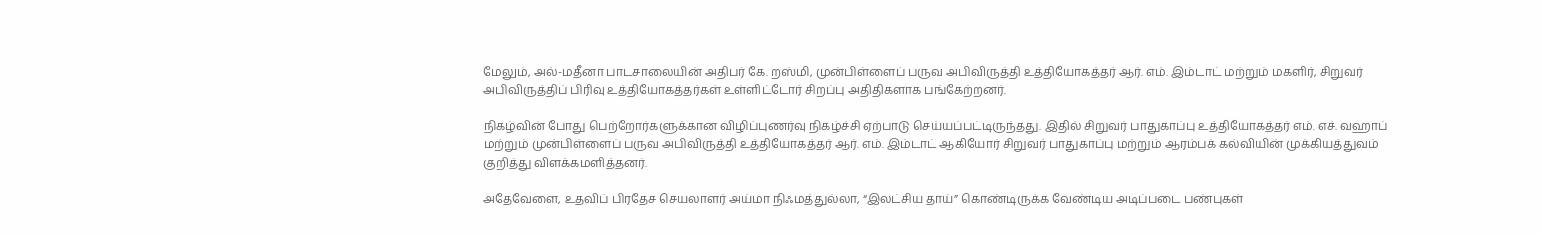மேலும், அல்-மதீனா பாடசாலையின் அதிபர் கே. றஸ்மி, முன்பிள்ளைப் பருவ அபிவிருத்தி உத்தியோகத்தர் ஆர். எம். இம்டாட் மற்றும் மகளிர், சிறுவர் அபிவிருத்திப் பிரிவு உத்தியோகத்தர்கள் உள்ளிட்டோர் சிறப்பு அதிதிகளாக பங்கேற்றனர்.

நிகழ்வின் போது பெற்றோர்களுக்கான விழிப்புணர்வு நிகழ்ச்சி ஏற்பாடு செய்யப்பட்டிருந்தது. இதில் சிறுவர் பாதுகாப்பு உத்தியோகத்தர் எம். எச். வஹாப் மற்றும் முன்பிள்ளைப் பருவ அபிவிருத்தி உத்தியோகத்தர் ஆர். எம். இம்டாட் ஆகியோர் சிறுவர் பாதுகாப்பு மற்றும் ஆரம்பக் கல்வியின் முக்கியத்துவம் குறித்து விளக்கமளித்தனர்.

அதேவேளை, உதவிப் பிரதேச செயலாளர் அய்மா நிஃமத்துல்லா, “இலட்சிய தாய்” கொண்டிருக்க வேண்டிய அடிப்படை பண்புகள்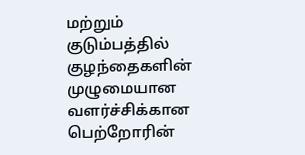மற்றும் குடும்பத்தில் குழந்தைகளின் முழுமையான வளர்ச்சிக்கான பெற்றோரின்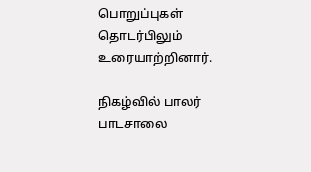பொறுப்புகள் தொடர்பிலும் உரையாற்றினார்.

நிகழ்வில் பாலர் பாடசாலை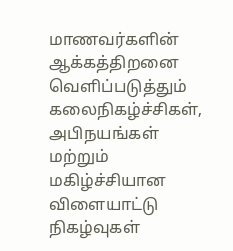மாணவர்களின் ஆக்கத்திறனை வெளிப்படுத்தும் கலைநிகழ்ச்சிகள், அபிநயங்கள் மற்றும் மகிழ்ச்சியான விளையாட்டு நிகழ்வுகள்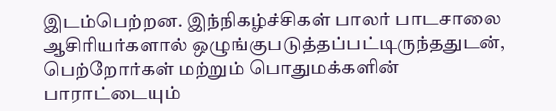இடம்பெற்றன. இந்நிகழ்ச்சிகள் பாலர் பாடசாலை ஆசிரியர்களால் ஒழுங்குபடுத்தப்பட்டிருந்ததுடன், பெற்றோர்கள் மற்றும் பொதுமக்களின் பாராட்டையும்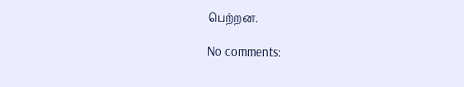பெற்றன.

No comments: